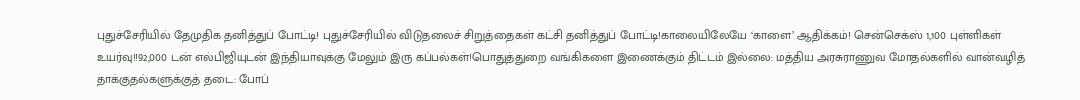புதுச்சேரியில் தேமுதிக தனித்துப் போட்டி! புதுச்சேரியில் விடுதலைச் சிறுத்தைகள் கட்சி தனித்துப் போட்டி!காலையிலேயே ‘காளை’ ஆதிக்கம்! சென்செக்ஸ் 1,100 புள்ளிகள் உயர்வு!!92,000 டன் எல்பிஜியுடன் இந்தியாவுக்கு மேலும் இரு கப்பல்கள்!பொதுத்துறை வங்கிகளை இணைக்கும் திட்டம் இல்லை: மத்திய அரசுராணுவ மோதல்களில் வான்வழித் தாக்குதல்களுக்குத் தடை: போப்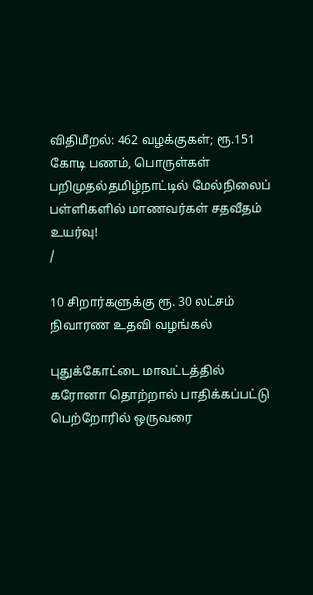விதிமீறல்: 462 வழக்குகள்; ரூ.151 கோடி பணம், பொருள்கள் பறிமுதல்தமிழ்நாட்டில் மேல்நிலைப் பள்ளிகளில் மாணவர்கள் சதவீதம் உயர்வு!
/

10 சிறார்களுக்கு ரூ. 30 லட்சம் நிவாரண உதவி வழங்கல்

புதுக்கோட்டை மாவட்டத்தில் கரோனா தொற்றால் பாதிக்கப்பட்டு பெற்றோரில் ஒருவரை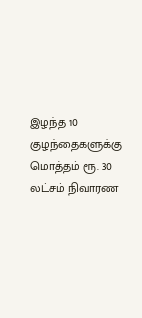இழந்த 10 குழந்தைகளுக்கு மொத்தம் ரூ. 30 லட்சம் நிவாரண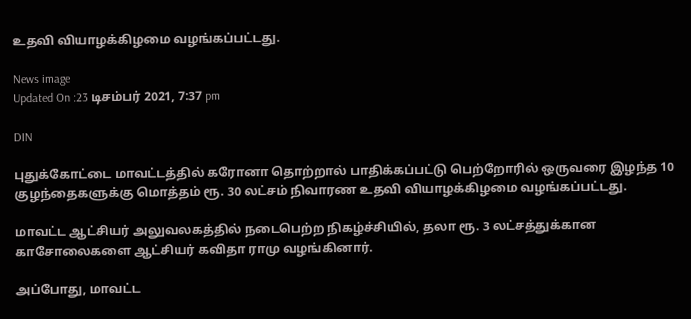உதவி வியாழக்கிழமை வழங்கப்பட்டது.

News image
Updated On :23 டிசம்பர் 2021, 7:37 pm

DIN

புதுக்கோட்டை மாவட்டத்தில் கரோனா தொற்றால் பாதிக்கப்பட்டு பெற்றோரில் ஒருவரை இழந்த 10 குழந்தைகளுக்கு மொத்தம் ரூ. 30 லட்சம் நிவாரண உதவி வியாழக்கிழமை வழங்கப்பட்டது.

மாவட்ட ஆட்சியர் அலுவலகத்தில் நடைபெற்ற நிகழ்ச்சியில், தலா ரூ. 3 லட்சத்துக்கான காசோலைகளை ஆட்சியர் கவிதா ராமு வழங்கினார்.

அப்போது, மாவட்ட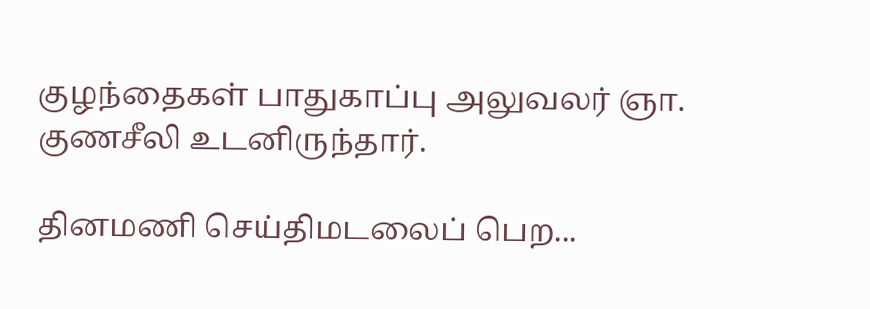குழந்தைகள் பாதுகாப்பு அலுவலர் ஞா. குணசீலி உடனிருந்தார்.

தினமணி செய்திமடலைப் பெற...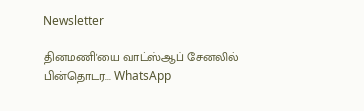Newsletter

தினமணி'யை வாட்ஸ்ஆப் சேனலில் பின்தொடர... WhatsApp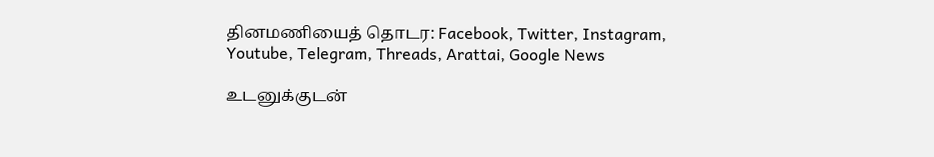தினமணியைத் தொடர: Facebook, Twitter, Instagram, Youtube, Telegram, Threads, Arattai, Google News

உடனுக்குடன்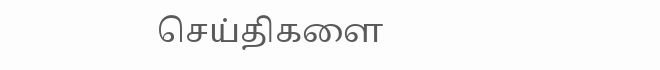செய்திகளை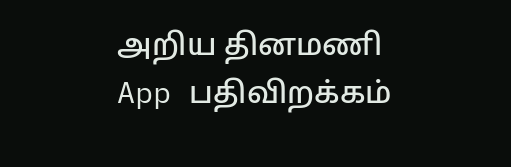அறிய தினமணி App பதிவிறக்கம்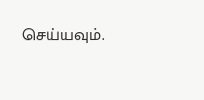செய்யவும்.